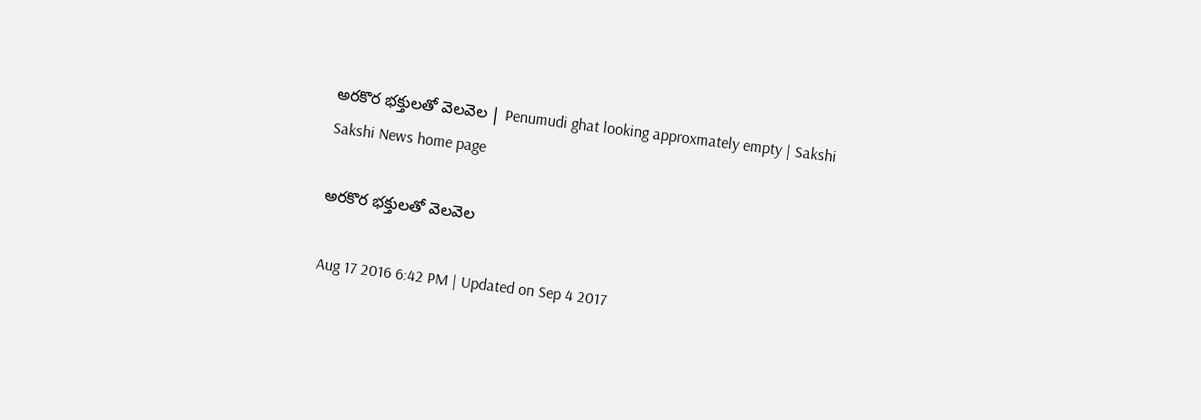అరకొర భక్తులతో వెలవెల | Penumudi ghat looking approxmately empty | Sakshi
Sakshi News home page

అరకొర భక్తులతో వెలవెల

Aug 17 2016 6:42 PM | Updated on Sep 4 2017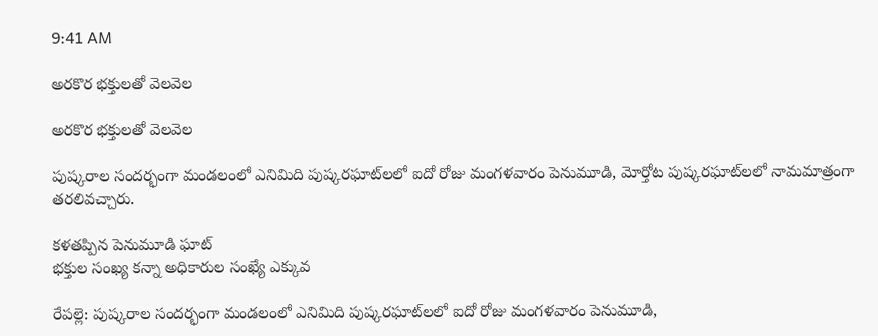9:41 AM

అరకొర భక్తులతో వెలవెల

అరకొర భక్తులతో వెలవెల

పుష్కరాల సందర్భంగా మండలంలో ఎనిమిది పుష్కరఘాట్‌లలో ఐదో రోజు మంగళవారం పెనుమూడి, మోర్తోట పుష్కరఘాట్‌లలో నామమాత్రంగా తరలివచ్చారు.

కళతప్పిన పెనుమూడి ఘాట్‌
భక్తుల సంఖ్య కన్నా అధికారుల సంఖ్యే ఎక్కువ

రేపల్లె: పుష్కరాల సందర్భంగా మండలంలో ఎనిమిది పుష్కరఘాట్‌లలో ఐదో రోజు మంగళవారం పెనుమూడి,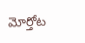మోర్తోట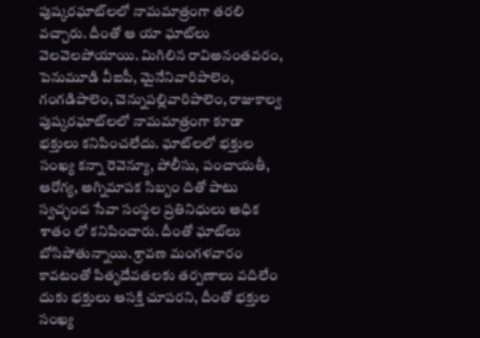పుష్కరఘాట్‌లలో నామమాత్రంగా తరలి వచ్చారు. దీంతో ఆ యా ఘాట్‌లు వెలవెలపోయాయి. మిగిలిన రావిఅనంతవరం, పెనుమూడి వీఐపీ, మైనేనివారిపాలెం, గంగడిపాలెం, చెన్నుపల్లివారిపాలెం, రాజుకాల్వ పుష్కరఘాట్‌లలో నామమాత్రంగా కూడా భక్తులు కనిపించలేదు. ఘాట్‌లలో భక్తుల సంఖ్య కన్నా రెవెన్యూ, పోలీసు, పంచాయతీ, ఆరోగ్య, అగ్నిమాపక సిబ్బం దితో పాటు స్వచ్ఛంద సేవా సంస్థల ప్రతినిధులు అధిక శాతం లో కనిపించారు. దీంతో ఘాట్‌లు బోసిపోతున్నాయి. శ్రావణ మంగళవారం కావటంతో పితృదేవతలకు తర్పణాలు వదిలేం దుకు భక్తులు ఆసక్తి చూపరని, దీంతో భక్తుల సంఖ్య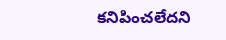కనిపించలేదని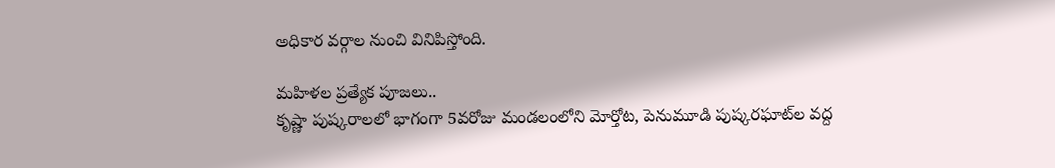అధికార వర్గాల నుంచి వినిపిస్తోంది.

మహిళల ప్రత్యేక పూజలు..
కృష్ణా పుష్కరాలలో భాగంగా 5వరోజు మండలంలోని మోర్తోట, పెనుమూడి పుష్కరఘాట్‌ల వద్ద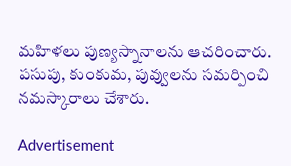మహిళలు పుణ్యస్నానాలను ఆచరించారు.  పసుపు, కుంకుమ, పువ్వులను సమర్పించి నమస్కారాలు చేశారు.

Advertisement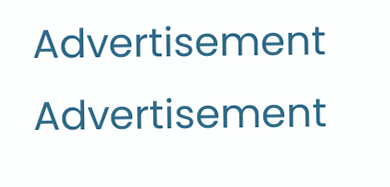Advertisement
Advertisement